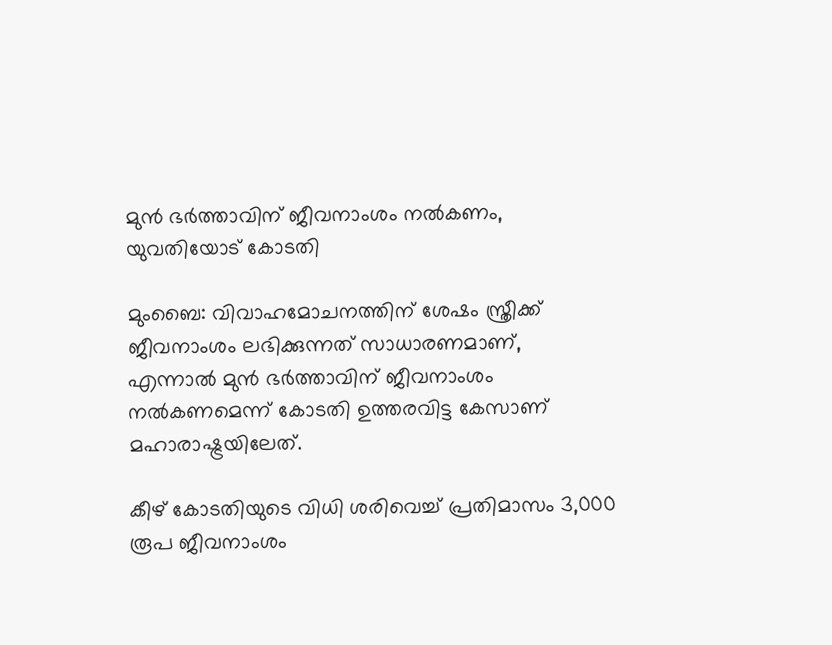മുൻ ഭർത്താവിന് ജീവനാംശം നൽകണം, യുവതിയോട് കോടതി

മുംബൈ: വിവാഹമോചനത്തിന് ശേഷം സ്ത്രീക്ക് ജീവനാംശം ലഭിക്കുന്നത് സാധാരണമാണ്, എന്നാല്‍ മുന്‍ ഭര്‍ത്താവിന് ജീവനാംശം നല്‍കണമെന്ന് കോടതി ഉത്തരവിട്ട കേസാണ് മഹാരാഷ്ട്രയിലേത്.

കീഴ് കോടതിയുടെ വിധി ശരിവെച്ച്‌ പ്രതിമാസം 3,000 രൂപ ജീവനാംശം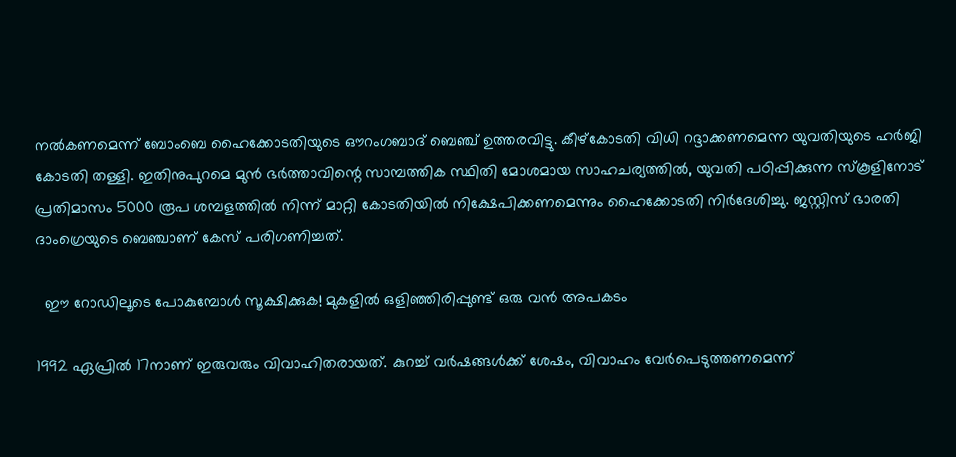നല്‍കണമെന്ന് ബോംബെ ഹൈക്കോടതിയുടെ ഔറംഗബാദ് ബെഞ്ച് ഉത്തരവിട്ടു. കീഴ്കോടതി വിധി റദ്ദാക്കണമെന്ന യുവതിയുടെ ഹര്‍ജി കോടതി തള്ളി. ഇതിനുപുറമെ മുന്‍ ഭര്‍ത്താവിന്റെ സാമ്പത്തിക സ്ഥിതി മോശമായ സാഹചര്യത്തില്‍, യുവതി പഠിപ്പിക്കുന്ന സ്‌കൂളിനോട് പ്രതിമാസം 5000 രൂപ ശമ്പളത്തില്‍ നിന്ന് മാറ്റി കോടതിയില്‍ നിക്ഷേപിക്കണമെന്നും ഹൈക്കോടതി നിര്‍ദേശിച്ചു. ജസ്റ്റിസ് ഭാരതി ദാംഗ്രെയുടെ ബെഞ്ചാണ് കേസ് പരിഗണിച്ചത്.

  ഈ റോഡിലൂടെ പോകുമ്പോൾ സൂക്ഷിക്കുക! മുകളിൽ ഒളിഞ്ഞിരിപ്പുണ്ട് ഒരു വൻ അപകടം

1992 ഏപ്രില്‍ 17നാണ് ഇരുവരും വിവാഹിതരായത്. കുറച്ച്‌ വര്‍ഷങ്ങള്‍ക്ക് ശേഷം, വിവാഹം വേര്‍പെടുത്തണമെന്ന്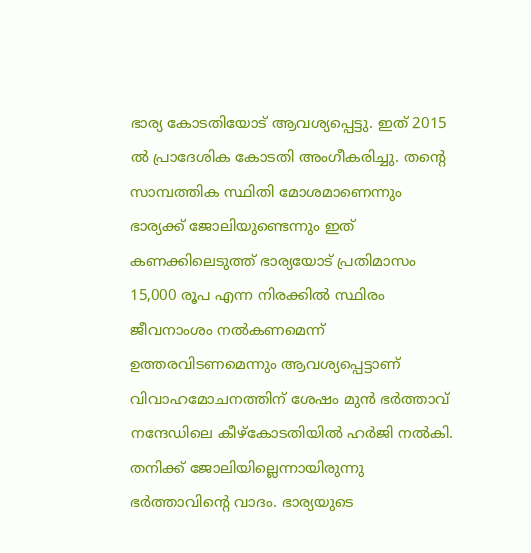ഭാര്യ കോടതിയോട് ആവശ്യപ്പെട്ടു. ഇത് 2015 ല്‍ പ്രാദേശിക കോടതി അംഗീകരിച്ചു. തന്റെ സാമ്പത്തിക സ്ഥിതി മോശമാണെന്നും ഭാര്യക്ക് ജോലിയുണ്ടെന്നും ഇത് കണക്കിലെടുത്ത് ഭാര്യയോട് പ്രതിമാസം 15,000 രൂപ എന്ന നിരക്കില്‍ സ്ഥിരം ജീവനാംശം നല്‍കണമെന്ന് ഉത്തരവിടണമെന്നും ആവശ്യപ്പെട്ടാണ് വിവാഹമോചനത്തിന് ശേഷം മുന്‍ ഭര്‍ത്താവ് നന്ദേഡിലെ കീഴ്‌കോടതിയില്‍ ഹര്‍ജി നല്‍കി. തനിക്ക് ജോലിയില്ലെന്നായിരുന്നു ഭര്‍ത്താവിന്റെ വാദം. ഭാര്യയുടെ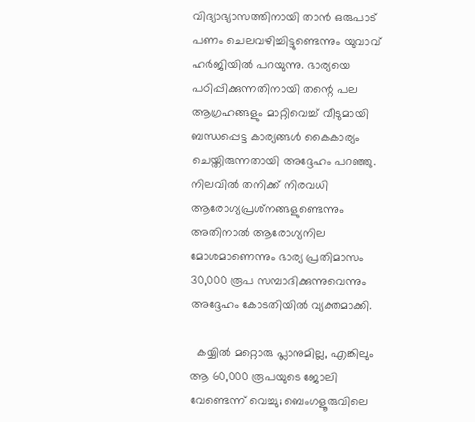വിദ്യാഭ്യാസത്തിനായി താന്‍ ഒരുപാട് പണം ചെലവഴിച്ചിട്ടുണ്ടെന്നും യുവാവ് ഹര്‍ജിയില്‍ പറയുന്നു. ഭാര്യയെ പഠിപ്പിക്കുന്നതിനായി തന്റെ പല ആഗ്രഹങ്ങളും മാറ്റിവെച്ച്‌ വീടുമായി ബന്ധപ്പെട്ട കാര്യങ്ങള്‍ കൈകാര്യം ചെയ്തിരുന്നതായി അദ്ദേഹം പറഞ്ഞു. നിലവിൽ തനിക്ക് നിരവധി ആരോഗ്യപ്രശ്‌നങ്ങളുണ്ടെന്നും അതിനാല്‍ ആരോഗ്യനില മോശമാണെന്നും ഭാര്യ പ്രതിമാസം 30,000 രൂപ സമ്പാദിക്കുന്നുവെന്നും അദ്ദേഹം കോടതിയില്‍ വ്യക്തമാക്കി.

  കയ്യിൽ മറ്റൊരു പ്ലാനുമില്ല, എങ്കിലും ആ 60,000 രൂപയുടെ ജോലി വേണ്ടെന്ന് വെച്ചു; ബെംഗളൂരുവിലെ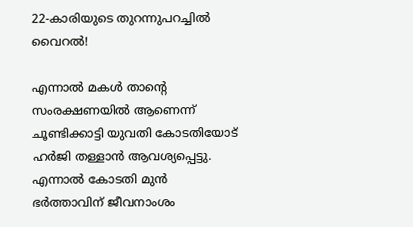22-കാരിയുടെ തുറന്നുപറച്ചിൽ വൈറൽ!

എന്നാൽ മകൾ താന്റെ സംരക്ഷണയിൽ ആണെന്ന് ചൂണ്ടിക്കാട്ടി യുവതി കോടതിയോട് ഹർജി തള്ളാൻ ആവശ്യപ്പെട്ടു. എന്നാൽ കോടതി മുൻ ഭർത്താവിന് ജീവനാംശം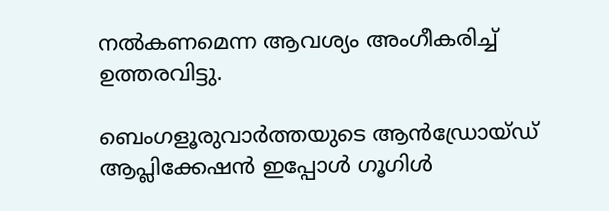നൽകണമെന്ന ആവശ്യം അംഗീകരിച്ച് ഉത്തരവിട്ടു.

ബെംഗളൂരുവാർത്തയുടെ ആൻഡ്രോയ്ഡ് ആപ്ലിക്കേഷൻ ഇപ്പോൾ ഗൂഗിൾ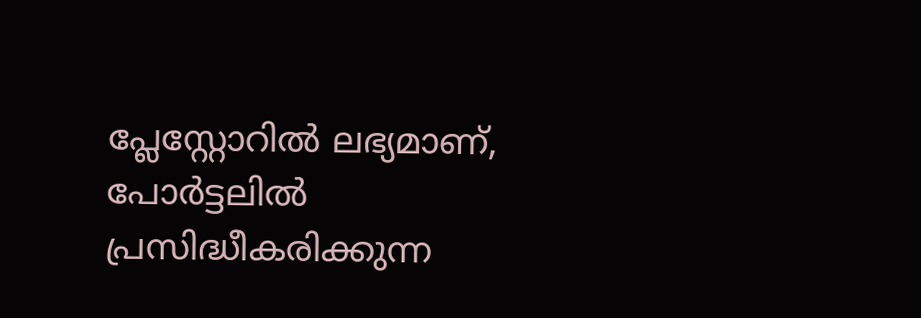പ്ലേസ്റ്റോറിൽ ലഭ്യമാണ്, പോർട്ടലിൽ പ്രസിദ്ധീകരിക്കുന്ന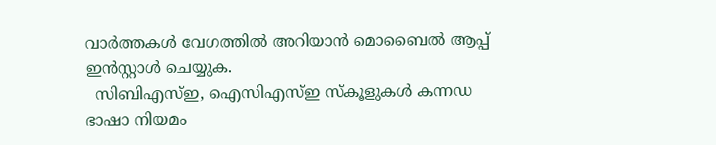വാർത്തകൾ വേഗത്തിൽ അറിയാൻ മൊബൈൽ ആപ്പ് ഇൻസ്റ്റാൾ ചെയ്യുക.
  സിബിഎസ്ഇ, ഐസിഎസ്ഇ സ്കൂളുകൾ കന്നഡ ഭാഷാ നിയമം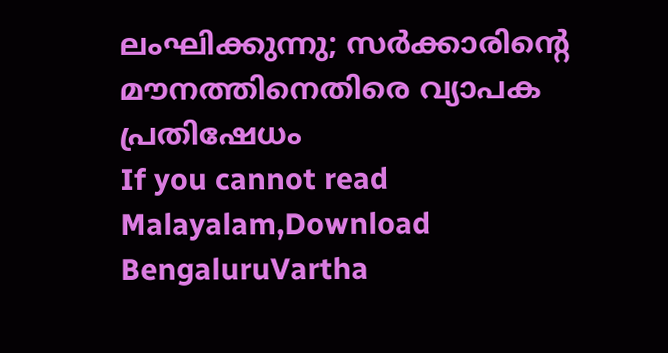ലംഘിക്കുന്നു; സർക്കാരിന്റെ മൗനത്തിനെതിരെ വ്യാപക പ്രതിഷേധം
If you cannot read Malayalam,Download BengaluruVartha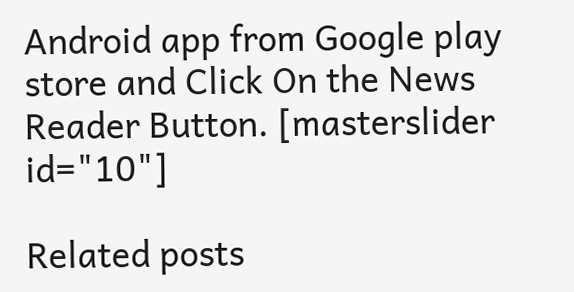Android app from Google play store and Click On the News Reader Button. [masterslider id="10"]

Related posts